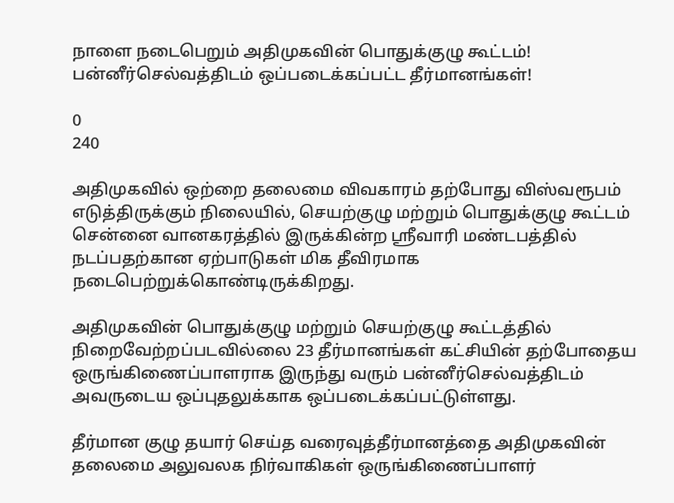நாளை நடைபெறும் அதிமுகவின் பொதுக்குழு கூட்டம்! பன்னீர்செல்வத்திடம் ஒப்படைக்கப்பட்ட தீர்மானங்கள்!

0
240

அதிமுகவில் ஒற்றை தலைமை விவகாரம் தற்போது விஸ்வரூபம் எடுத்திருக்கும் நிலையில், செயற்குழு மற்றும் பொதுக்குழு கூட்டம் சென்னை வானகரத்தில் இருக்கின்ற ஸ்ரீவாரி மண்டபத்தில் நடப்பதற்கான ஏற்பாடுகள் மிக தீவிரமாக நடைபெற்றுக்கொண்டிருக்கிறது.

அதிமுகவின் பொதுக்குழு மற்றும் செயற்குழு கூட்டத்தில் நிறைவேற்றப்படவில்லை 23 தீர்மானங்கள் கட்சியின் தற்போதைய ஒருங்கிணைப்பாளராக இருந்து வரும் பன்னீர்செல்வத்திடம் அவருடைய ஒப்புதலுக்காக ஒப்படைக்கப்பட்டுள்ளது.

தீர்மான குழு தயார் செய்த வரைவுத்தீர்மானத்தை அதிமுகவின் தலைமை அலுவலக நிர்வாகிகள் ஒருங்கிணைப்பாளர்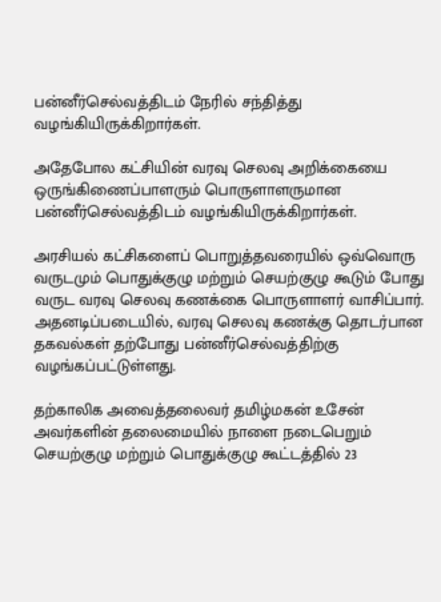பன்னீர்செல்வத்திடம் நேரில் சந்தித்து வழங்கியிருக்கிறார்கள்.

அதேபோல கட்சியின் வரவு செலவு அறிக்கையை ஒருங்கிணைப்பாளரும் பொருளாளருமான பன்னீர்செல்வத்திடம் வழங்கியிருக்கிறார்கள்.

அரசியல் கட்சிகளைப் பொறுத்தவரையில் ஒவ்வொரு வருடமும் பொதுக்குழு மற்றும் செயற்குழு கூடும் போது வருட வரவு செலவு கணக்கை பொருளாளர் வாசிப்பார். அதனடிப்படையில், வரவு செலவு கணக்கு தொடர்பான தகவல்கள் தற்போது பன்னீர்செல்வத்திற்கு வழங்கப்பட்டுள்ளது.

தற்காலிக அவைத்தலைவர் தமிழ்மகன் உசேன் அவர்களின் தலைமையில் நாளை நடைபெறும் செயற்குழு மற்றும் பொதுக்குழு கூட்டத்தில் 23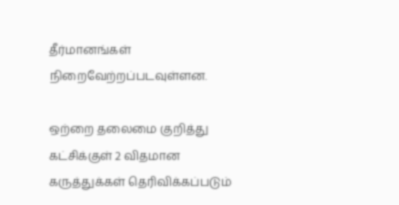தீர்மானங்கள் நிறைவேற்றப்படவுள்ளன.

ஒற்றை தலைமை குறித்து கட்சிக்குள் 2 விதமான கருத்துக்கள் தெரிவிக்கப்படும்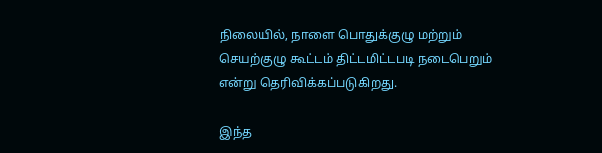நிலையில், நாளை பொதுக்குழு மற்றும் செயற்குழு கூட்டம் திட்டமிட்டபடி நடைபெறும் என்று தெரிவிக்கப்படுகிறது.

இந்த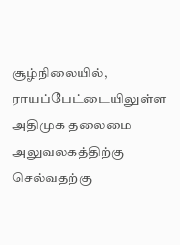சூழ்நிலையில், ராயப்பேட்டையிலுள்ள அதிமுக தலைமை அலுவலகத்திற்கு செல்வதற்கு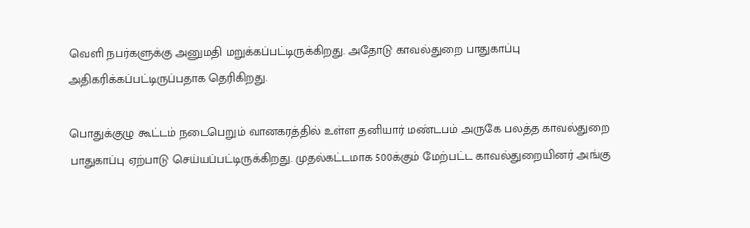வெளி நபர்களுக்கு அனுமதி மறுக்கப்பட்டிருக்கிறது. அதோடு காவல்துறை பாதுகாப்பு அதிகரிக்கப்பட்டிருப்பதாக தெரிகிறது.

பொதுக்குழு கூட்டம் நடைபெறும் வானகரத்தில் உள்ள தனியார் மண்டபம் அருகே பலத்த காவல்துறை பாதுகாப்பு ஏற்பாடு செய்யப்பட்டிருக்கிறது. முதல்கட்டமாக 500க்கும் மேற்பட்ட காவல்துறையினர் அங்கு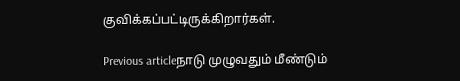குவிக்கப்பட்டிருக்கிறார்கள்.

Previous articleநாடு முழுவதும் மீண்டும்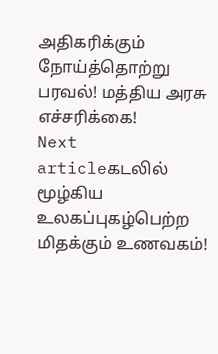அதிகரிக்கும் நோய்த்தொற்று பரவல்! மத்திய அரசு எச்சரிக்கை!
Next articleகடலில் மூழ்கிய உலகப்புகழ்பெற்ற மிதக்கும் உணவகம்!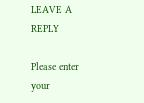LEAVE A REPLY

Please enter your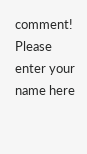comment!
Please enter your name here